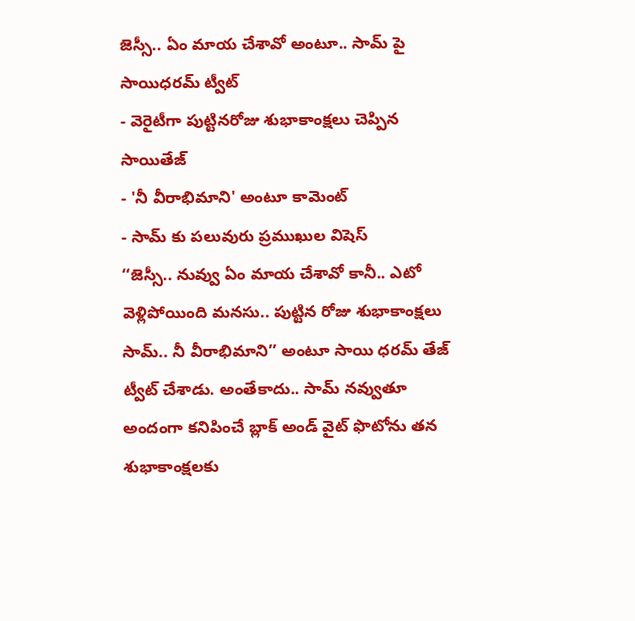జెస్సీ.. ఏం మాయ చేశావో అంటూ.. సామ్ పై సాయిధరమ్ ట్వీట్
- వెరైటీగా పుట్టినరోజు శుభాకాంక్షలు చెప్పిన సాయితేజ్
- 'నీ వీరాభిమాని' అంటూ కామెంట్
- సామ్ కు పలువురు ప్రముఖుల విషెస్
‘‘జెస్సీ.. నువ్వు ఏం మాయ చేశావో కానీ.. ఎటో వెళ్లిపోయింది మనసు.. పుట్టిన రోజు శుభాకాంక్షలు సామ్.. నీ వీరాభిమాని’’ అంటూ సాయి ధరమ్ తేజ్ ట్వీట్ చేశాడు. అంతేకాదు.. సామ్ నవ్వుతూ అందంగా కనిపించే బ్లాక్ అండ్ వైట్ ఫొటోను తన శుభాకాంక్షలకు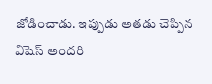జోడించాడు. ఇప్పుడు అతడు చెప్పిన విషెస్ అందరి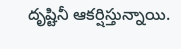దృష్టినీ ఆకర్షిస్తున్నాయి.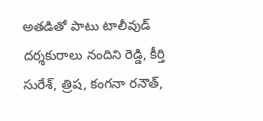అతడితో పాటు టాలీవుడ్ దర్శకురాలు నందిని రెడ్డి, కీర్తి సురేశ్, త్రిష, కంగనా రనౌత్,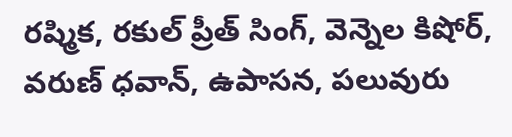రష్మిక, రకుల్ ప్రీత్ సింగ్, వెన్నెల కిషోర్, వరుణ్ ధవాన్, ఉపాసన, పలువురు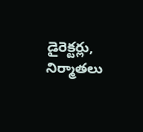డైరెక్టర్లు, నిర్మాతలు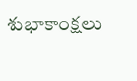శుభాకాంక్షలు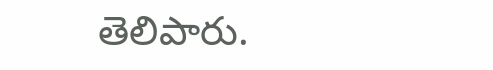తెలిపారు.